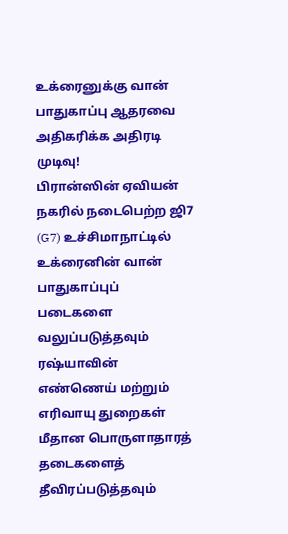உக்ரைனுக்கு வான் பாதுகாப்பு ஆதரவை அதிகரிக்க அதிரடி முடிவு!
பிரான்ஸின் ஏவியன் நகரில் நடைபெற்ற ஜி7 (G7) உச்சிமாநாட்டில் உக்ரைனின் வான் பாதுகாப்புப் படைகளை வலுப்படுத்தவும் ரஷ்யாவின் எண்ணெய் மற்றும் எரிவாயு துறைகள் மீதான பொருளாதாரத் தடைகளைத் தீவிரப்படுத்தவும்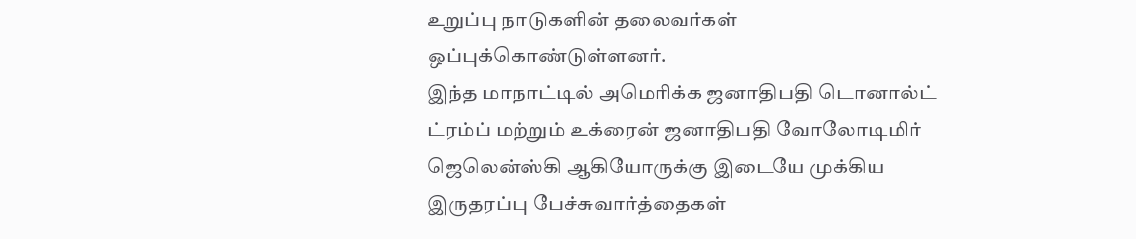உறுப்பு நாடுகளின் தலைவர்கள் ஒப்புக்கொண்டுள்ளனர்.
இந்த மாநாட்டில் அமெரிக்க ஜனாதிபதி டொனால்ட் ட்ரம்ப் மற்றும் உக்ரைன் ஜனாதிபதி வோலோடிமிர் ஜெலென்ஸ்கி ஆகியோருக்கு இடையே முக்கிய இருதரப்பு பேச்சுவார்த்தைகள்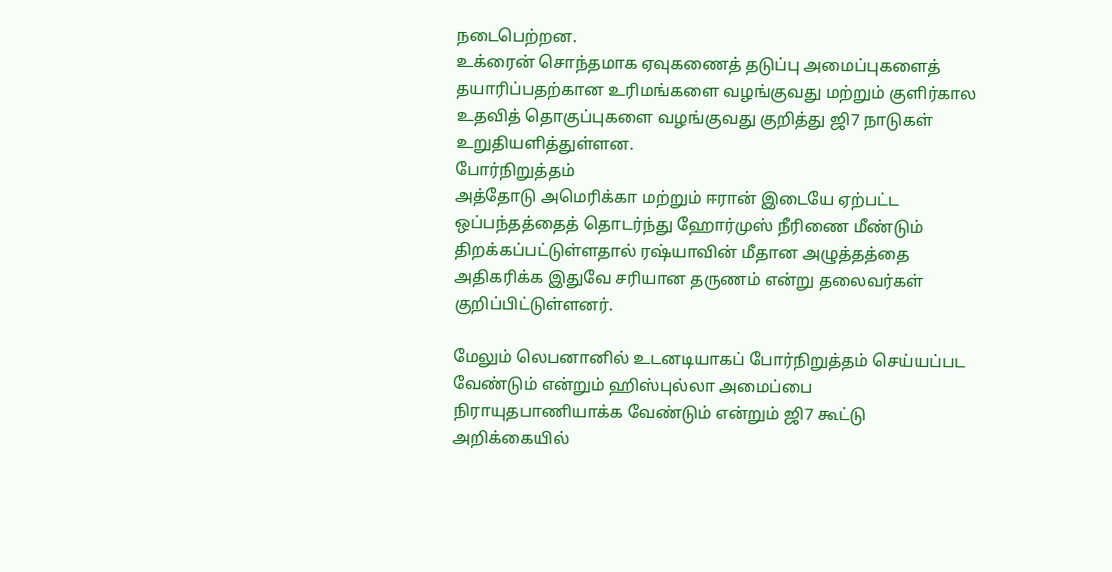நடைபெற்றன.
உக்ரைன் சொந்தமாக ஏவுகணைத் தடுப்பு அமைப்புகளைத் தயாரிப்பதற்கான உரிமங்களை வழங்குவது மற்றும் குளிர்கால உதவித் தொகுப்புகளை வழங்குவது குறித்து ஜி7 நாடுகள் உறுதியளித்துள்ளன.
போர்நிறுத்தம்
அத்தோடு அமெரிக்கா மற்றும் ஈரான் இடையே ஏற்பட்ட ஒப்பந்தத்தைத் தொடர்ந்து ஹோர்முஸ் நீரிணை மீண்டும் திறக்கப்பட்டுள்ளதால் ரஷ்யாவின் மீதான அழுத்தத்தை அதிகரிக்க இதுவே சரியான தருணம் என்று தலைவர்கள் குறிப்பிட்டுள்ளனர்.

மேலும் லெபனானில் உடனடியாகப் போர்நிறுத்தம் செய்யப்பட வேண்டும் என்றும் ஹிஸ்புல்லா அமைப்பை நிராயுதபாணியாக்க வேண்டும் என்றும் ஜி7 கூட்டு அறிக்கையில்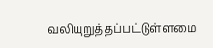வலியுறுத்தப்பட்டுள்ளமை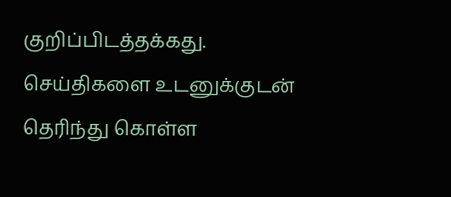குறிப்பிடத்தக்கது.
செய்திகளை உடனுக்குடன் தெரிந்து கொள்ள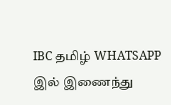IBC தமிழ் WHATSAPP இல் இணைந்து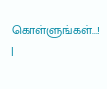கொள்ளுங்கள்...! |